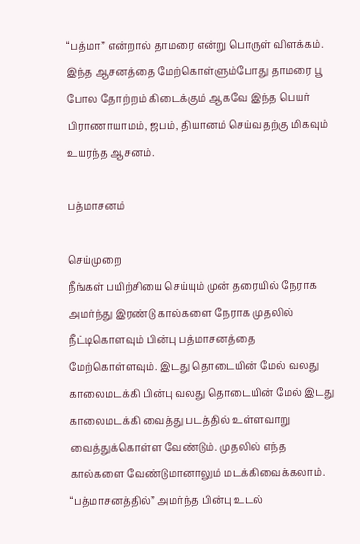“பத்மா” என்றால் தாமரை என்று பொருள் விளக்கம். இந்த ஆசனத்தை மேற்கொள்ளும்போது தாமரை பூ போல தோற்றம் கிடைக்கும் ஆகவே இந்த பெயர் பிராணாயாமம், ஜபம், தியானம் செய்வதற்கு மிகவும் உயரந்த ஆசனம்.

பத்மாசனம்

செய்முறை
நீங்கள் பயிற்சியை செய்யும் முன் தரையில் நேராக அமர்ந்து இரண்டு கால்களை நேராக முதலில் நீட்டிகொளவும் பின்பு பத்மாசனத்தை மேற்கொள்ளவும். இடது தொடையின் மேல் வலது காலைமடக்கி பின்பு வலது தொடையின் மேல் இடது காலைமடக்கி வைத்து படத்தில் உள்ளவாறு வைத்துக்கொள்ள வேண்டும். முதலில் எந்த கால்களை வேண்டுமானாலும் மடக்கிவைக்கலாம். “பத்மாசனத்தில்” அமர்ந்த பின்பு உடல்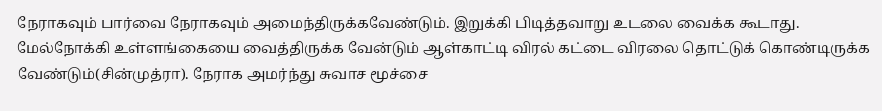நேராகவும் பார்வை நேராகவும் அமைந்திருக்கவேண்டும். இறுக்கி பிடித்தவாறு உடலை வைக்க கூடாது. மேல்நோக்கி உள்ளங்கையை வைத்திருக்க வேன்டும் ஆள்காட்டி விரல் கட்டை விரலை தொட்டுக் கொண்டிருக்க வேண்டும்(சின்முத்ரா). நேராக அமர்ந்து சுவாச மூச்சை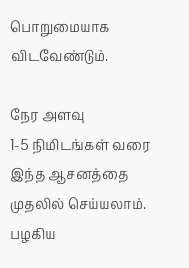பொறுமையாக விடவேண்டும்.

நேர அளவு
1-5 நிமிடங்கள் வரை இந்த ஆசனத்தை முதலில் செய்யலாம். பழகிய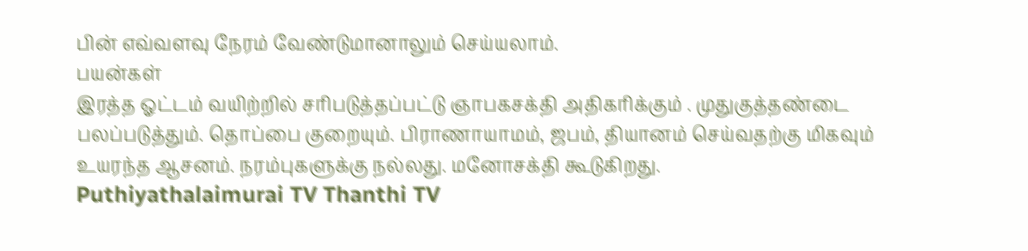பின் எவ்வளவு நேரம் வேண்டுமானாலும் செய்யலாம்.
பயன்கள்
இரத்த ஓட்டம் வயிற்றில் சரிபடுத்தப்பட்டு ஞாபகசக்தி அதிகரிக்கும் . முதுகுத்தண்டை பலப்படுத்தும். தொப்பை குறையும். பிராணாயாமம், ஜபம், தியானம் செய்வதற்கு மிகவும் உயரந்த ஆசனம். நரம்புகளுக்கு நல்லது. மனோசக்தி கூடுகிறது.
Puthiyathalaimurai TV Thanthi TV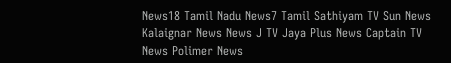News18 Tamil Nadu News7 Tamil Sathiyam TV Sun News Kalaignar News News J TV Jaya Plus News Captain TV News Polimer News